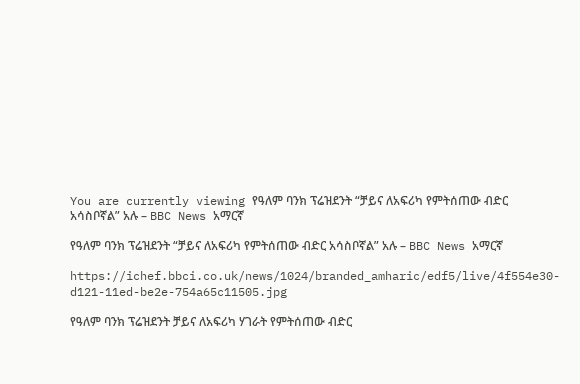You are currently viewing የዓለም ባንክ ፕሬዝደንት “ቻይና ለአፍሪካ የምትሰጠው ብድር አሳስቦኛል” አሉ – BBC News አማርኛ

የዓለም ባንክ ፕሬዝደንት “ቻይና ለአፍሪካ የምትሰጠው ብድር አሳስቦኛል” አሉ – BBC News አማርኛ

https://ichef.bbci.co.uk/news/1024/branded_amharic/edf5/live/4f554e30-d121-11ed-be2e-754a65c11505.jpg

የዓለም ባንክ ፕሬዝደንት ቻይና ለአፍሪካ ሃገራት የምትሰጠው ብድር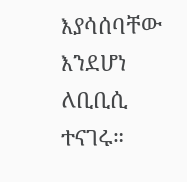እያሳሰባቸው እንደሆነ ለቢቢሲ ተናገሩ።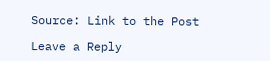Source: Link to the Post

Leave a Reply